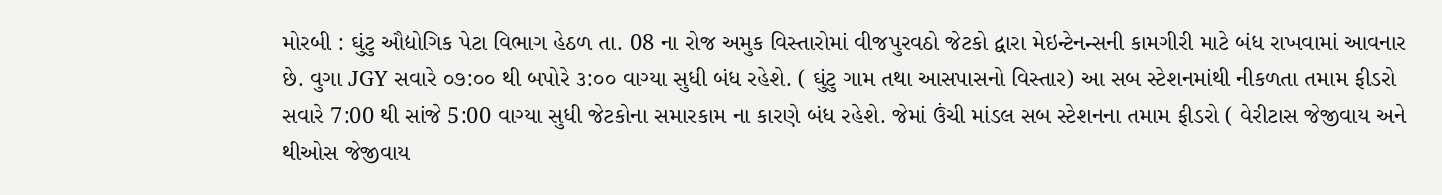મોરબી : ઘુંટુ ઔદ્યોગિક પેટા વિભાગ હેઠળ તા. 08 ના રોજ અમુક વિસ્તારોમાં વીજપુરવઠો જેટકો દ્વારા મેઇન્ટેનન્સની કામગીરી માટે બંધ રાખવામાં આવનાર છે. વુગા JGY સવારે ૦૭:૦૦ થી બપોરે ૩:૦૦ વાગ્યા સુધી બંધ રહેશે. ( ઘુંટુ ગામ તથા આસપાસનો વિસ્તાર) આ સબ સ્ટેશનમાંથી નીકળતા તમામ ફીડરો સવારે 7:00 થી સાંજે 5:00 વાગ્યા સુધી જેટકોના સમારકામ ના કારણે બંધ રહેશે. જેમાં ઉંચી માંડલ સબ સ્ટેશનના તમામ ફીડરો ( વેરીટાસ જેજીવાય અને થીઓસ જેજીવાય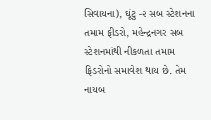સિવાયના), ઘૂંટુ -૨ સબ સ્ટેશનના તમામ ફીડરો, મહેન્દ્રનગર સબ સ્ટેશનમાંથી નીકળતા તમામ ફિડરોનો સમાવેશ થાય છે. તેમ નાયબ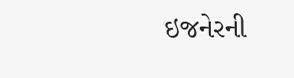ઇજનેરની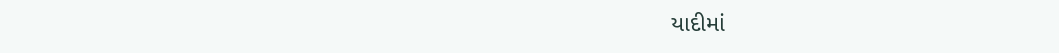યાદીમાં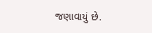જણાવાયું છે.